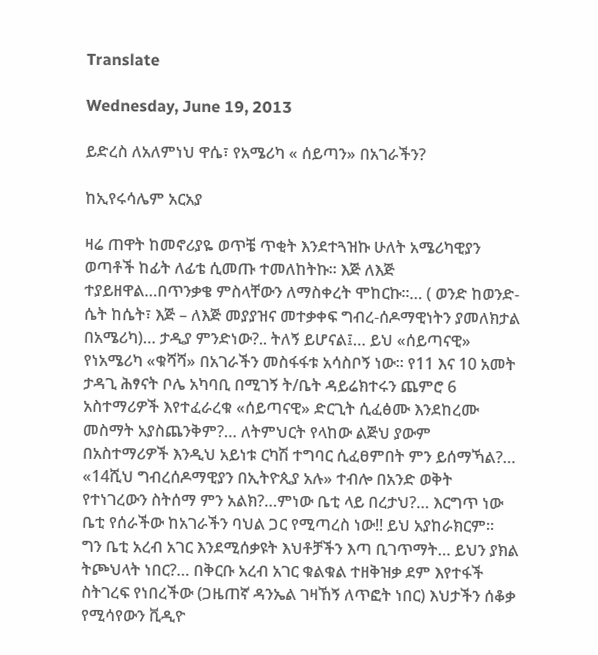Translate

Wednesday, June 19, 2013

ይድረስ ለአለምነህ ዋሴ፣ የአሜሪካ « ሰይጣን» በአገራችን?

ከኢየሩሳሌም አርአያ

ዛሬ ጠዋት ከመኖሪያዬ ወጥቼ ጥቂት እንደተጓዝኩ ሁለት አሜሪካዊያን ወጣቶች ከፊት ለፊቴ ሲመጡ ተመለከትኩ። እጅ ለእጅ ተያይዘዋል…በጥንቃቄ ምስላቸውን ለማስቀረት ሞከርኩ።… ( ወንድ ከወንድ- ሴት ከሴት፣ እጅ – ለእጅ መያያዝና መተቃቀፍ ግብረ-ሰዶማዊነትን ያመለክታል በአሜሪካ)… ታዲያ ምንድነው?.. ትለኝ ይሆናል፤… ይህ «ሰይጣናዊ» የነአሜሪካ «ቁሻሻ» በአገራችን መስፋፋቱ አሳስቦኝ ነው። የ11 እና 10 አመት ታዳጊ ሕፃናት ቦሌ አካባቢ በሚገኝ ት/ቤት ዳይሬክተሩን ጨምሮ 6 አስተማሪዎች እየተፈራረቁ «ሰይጣናዊ» ድርጊት ሲፈፅሙ እንደከረሙ መስማት አያስጨንቅም?… ለትምህርት የላከው ልጅህ ያውም በአስተማሪዎች እንዲህ አይነቱ ርካሽ ተግባር ሲፈፀምበት ምን ይሰማኻል?… «14ሺህ ግብረሰዶማዊያን በኢትዮጲያ አሉ» ተብሎ በአንድ ወቅት የተነገረውን ስትሰማ ምን አልክ?…ምነው ቤቲ ላይ በረታህ?… እርግጥ ነው ቤቲ የሰራችው ከአገራችን ባህል ጋር የሚጣረስ ነው!! ይህ አያከራክርም።
ግን ቤቲ አረብ አገር እንደሚሰቃዩት እህቶቻችን እጣ ቢገጥማት… ይህን ያክል ትጮህላት ነበር?… በቅርቡ አረብ አገር ቁልቁል ተዘቅዝቃ ደም እየተፋች ስትገረፍ የነበረችው (ጋዜጠኛ ዳንኤል ገዛኸኝ ለጥፎት ነበር) እህታችን ሰቆቃ የሚሳየውን ቪዲዮ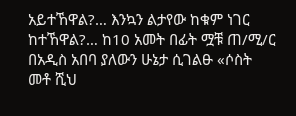አይተኸዋል?… እንኳን ልታየው ከቁም ነገር ከተኸዋል?… ከ10 አመት በፊት ሟቹ ጠ/ሚ/ር በአዲስ አበባ ያለውን ሁኔታ ሲገልፁ «ሶስት መቶ ሺህ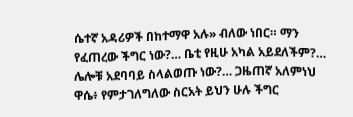ሴተኛ አዳሪዎች በከተማዋ አሉ» ብለው ነበር። ማን የፈጠረው ችግር ነው?… ቤቲ የዚሁ አካል አይደለችም?… ሌሎቹ አደባባይ ስላልወጡ ነው?… ጋዜጠኛ አለምነህ ዋሴ፥ የምታገለግለው ስርአት ይህን ሁሉ ችግር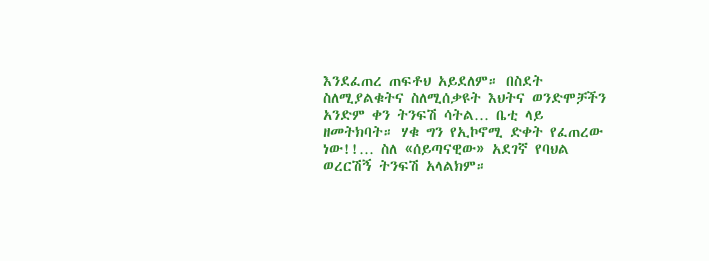እንደፈጠረ ጠፍቶህ አይደለም። በስደት ስለሚያልቁትና ስለሚሰቃዩት እህትና ወንድሞቻችን አንድም ቀን ትንፍሽ ሳትል… ቤቲ ላይ ዘመትክባት። ሃቁ ግን የኢኮኖሚ ድቀት የፈጠረው ነው!!… ስለ «ሰይጣናዊው» አደገኛ የባህል ወረርሽኝ ትንፍሽ አላልክም።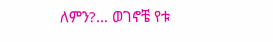ለምን?… ወገኖቼ የቱ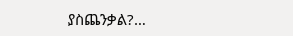ያስጨንቃል?…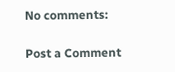No comments:

Post a Comment